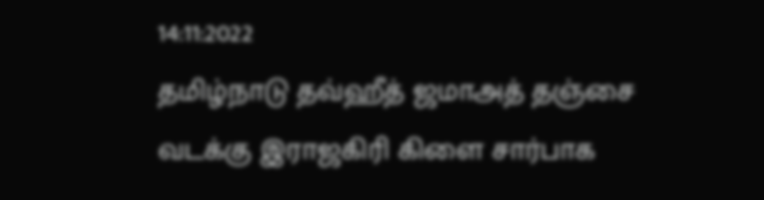14:11:2022
தமிழ்நாடு தவ்ஹீத் ஜமாஅத் தஞ்சை வடக்கு இராஜகிரி கிளை சார்பாக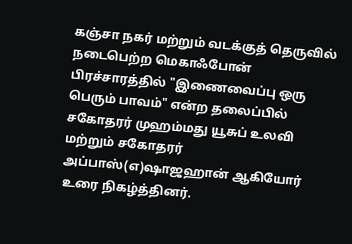கஞ்சா நகர் மற்றும் வடக்குத் தெருவில் நடைபெற்ற மெகாஃபோன் பிரச்சாரத்தில் "இணைவைப்பு ஒரு பெரும் பாவம்" என்ற தலைப்பில் சகோதரர் முஹம்மது யூசுப் உலவி மற்றும் சகோதரர் அப்பாஸ்(எ)ஷாஜஹான் ஆகியோர் உரை நிகழ்த்தினர்.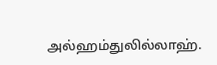அல்ஹம்துலில்லாஹ்.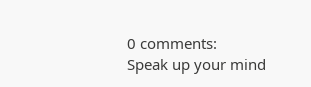0 comments:
Speak up your mind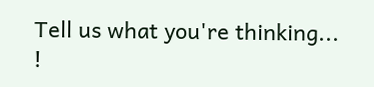Tell us what you're thinking... !